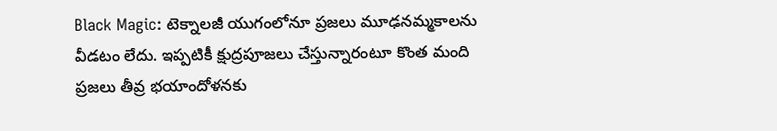Black Magic: టెక్నాలజీ యుగంలోనూ ప్రజలు మూఢనమ్మకాలను వీడటం లేదు. ఇప్పటికీ క్షుద్రపూజలు చేస్తున్నారంటూ కొంత మంది ప్రజలు తీవ్ర భయాందోళనకు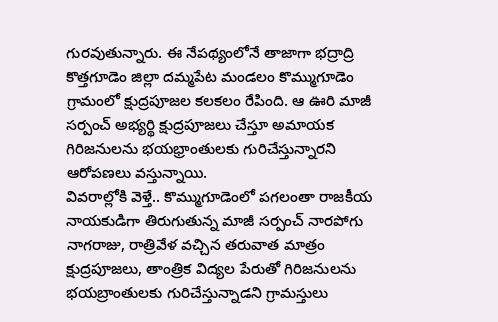గురవుతున్నారు. ఈ నేపథ్యంలోనే తాజాగా భద్రాద్రి కొత్తగూడెం జిల్లా దమ్మపేట మండలం కొమ్ముగూడెం గ్రామంలో క్షుద్రపూజల కలకలం రేపింది. ఆ ఊరి మాజీ సర్పంచ్ అభ్యర్థి క్షుద్రపూజలు చేస్తూ అమాయక గిరిజనులను భయభ్రాంతులకు గురిచేస్తున్నారని ఆరోపణలు వస్తున్నాయి.
వివరాల్లోకి వెళ్తే.. కొమ్ముగూడెంలో పగలంతా రాజకీయ నాయకుడిగా తిరుగుతున్న మాజీ సర్పంచ్ నారపోగు నాగరాజు, రాత్రివేళ వచ్చిన తరువాత మాత్రం క్షుద్రపూజలు, తాంత్రిక విద్యల పేరుతో గిరిజనులను భయబ్రాంతులకు గురిచేస్తున్నాడని గ్రామస్తులు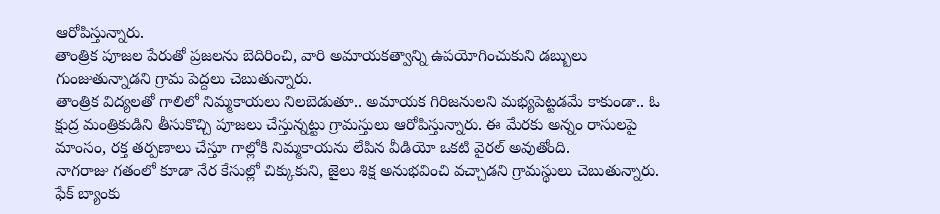ఆరోపిస్తున్నారు.
తాంత్రిక పూజల పేరుతో ప్రజలను బెదిరించి, వారి అమాయకత్వాన్ని ఉపయోగించుకుని డబ్బులు గుంజుతున్నాడని గ్రామ పెద్దలు చెబుతున్నారు.
తాంత్రిక విద్యలతో గాలిలో నిమ్మకాయలు నిలబెడుతూ.. అమాయక గిరిజనులని మభ్యపెట్టడమే కాకుండా.. ఓ క్షుద్ర మంత్రికుడిని తీసుకొచ్చి పూజలు చేస్తున్నట్టు గ్రామస్తులు ఆరోపిస్తున్నారు. ఈ మేరకు అన్నం రాసులపై మాంసం, రక్త తర్పణాలు చేస్తూ గాల్లోకి నిమ్మకాయను లేపిన వీడియో ఒకటి వైరల్ అవుతోంది.
నాగరాజు గతంలో కూడా నేర కేసుల్లో చిక్కుకుని, జైలు శిక్ష అనుభవించి వచ్చాడని గ్రామస్థులు చెబుతున్నారు. ఫేక్ బ్యాంకు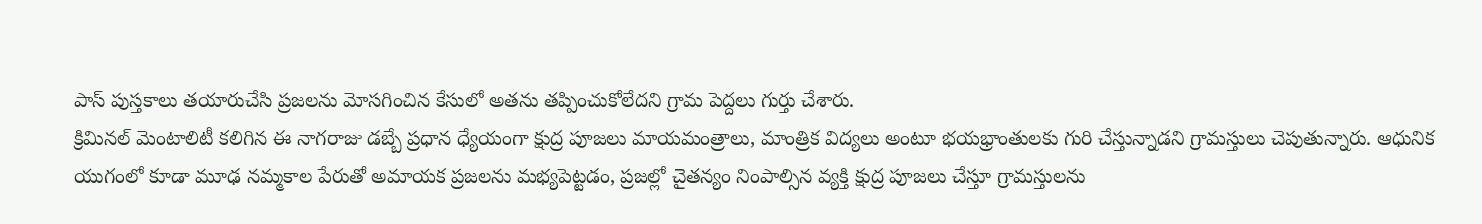పాస్ పుస్తకాలు తయారుచేసి ప్రజలను మోసగించిన కేసులో అతను తప్పించుకోలేదని గ్రామ పెద్దలు గుర్తు చేశారు.
క్రిమినల్ మెంటాలిటీ కలిగిన ఈ నాగరాజు డబ్బే ప్రధాన ధ్యేయంగా క్షుద్ర పూజలు మాయమంత్రాలు, మాంత్రిక విద్యలు అంటూ భయభ్రాంతులకు గురి చేస్తున్నాడని గ్రామస్తులు చెపుతున్నారు. ఆధునిక యుగంలో కూడా మూఢ నమ్మకాల పేరుతో అమాయక ప్రజలను మభ్యపెట్టడం, ప్రజల్లో చైతన్యం నింపాల్సిన వ్యక్తి క్షుద్ర పూజలు చేస్తూ గ్రామస్తులను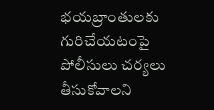భయబ్రాంతులకు గురిచేయటంపై పోలీసులు చర్యలు తీసుకోవాలని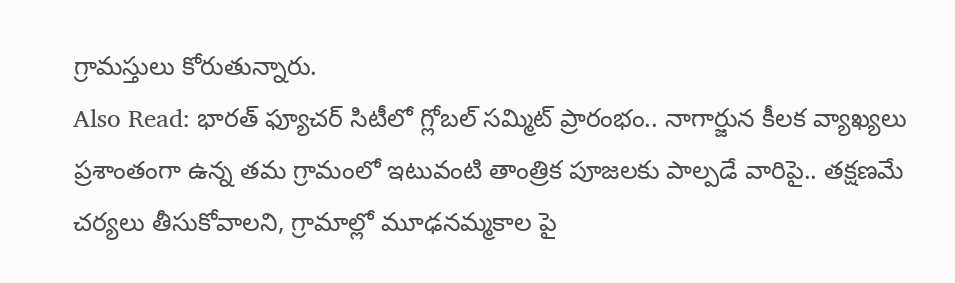గ్రామస్తులు కోరుతున్నారు.
Also Read: భారత్ ఫ్యూచర్ సిటీలో గ్లోబల్ సమ్మిట్ ప్రారంభం.. నాగార్జున కీలక వ్యాఖ్యలు
ప్రశాంతంగా ఉన్న తమ గ్రామంలో ఇటువంటి తాంత్రిక పూజలకు పాల్పడే వారిపై.. తక్షణమే చర్యలు తీసుకోవాలని, గ్రామాల్లో మూఢనమ్మకాల పై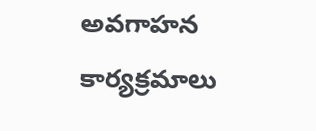అవగాహన కార్యక్రమాలు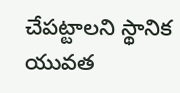చేపట్టాలని స్థానిక యువత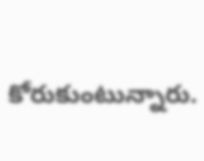కోరుకుంటున్నారు.